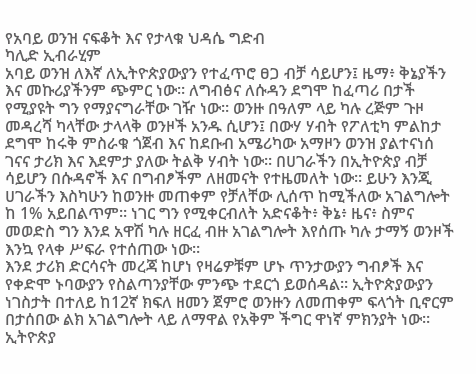የአባይ ወንዝ ናፍቆት እና የታላቁ ህዳሴ ግድብ
ካሊድ ኢብራሂም
አባይ ወንዝ ለእኛ ለኢትዮጵያውያን የተፈጥሮ ፀጋ ብቻ ሳይሆን፤ ዜማ፥ ቅኔያችን እና መኩሪያችንም ጭምር ነው። ለግብፅና ለሱዳን ደግሞ ከፈጣሪ በታች የሚያዩት ግን የማያናግራቸው ገዥ ነው። ወንዙ በዓለም ላይ ካሉ ረጅም ጉዞ መዳረሻ ካላቸው ታላላቅ ወንዞች አንዱ ሲሆን፤ በውሃ ሃብት የፖለቲካ ምልከታ ደግሞ ከሩቅ ምስራቁ ጎጀብ እና ከደቡብ አሜሪካው አማዞን ወንዝ ያልተናነሰ ገናና ታሪክ እና እደምታ ያለው ትልቅ ሃብት ነው። በሀገራችን በኢትዮጵያ ብቻ ሳይሆን በሱዳኖች እና በግብፆችም ለዘመናት የተዜመለት ነው። ይሁን እንጂ ሀገራችን እስካሁን ከወንዙ መጠቀም የቻለቸው ሊሰጥ ከሚችለው አገልግሎት ከ 1% አይበልጥም። ነገር ግን የሚቀርብለት አድናቆት፥ ቅኔ፥ ዜና፥ ስምና መወድስ ግን እንደ አዋሽ ካሉ ዘርፈ ብዙ አገልግሎት እየሰጡ ካሉ ታማኝ ወንዞች እንኳ የላቀ ሥፍራ የተሰጠው ነው።
እንደ ታሪክ ድርሳናት መረጃ ከሆነ የዛሬዎቹም ሆኑ ጥንታውያን ግብፆች እና የቀድሞ ኑባውያን የስልጣንያቸው ምንጭ ተደርጎ ይወሰዳል። ኢትዮጵያውያን ነገስታት በተለይ ከ12ኛ ክፍለ ዘመን ጀምሮ ወንዙን ለመጠቀም ፍላጎት ቢኖርም በታሰበው ልክ አገልግሎት ላይ ለማዋል የአቅም ችግር ዋነኛ ምክንያት ነው። ኢትዮጵያ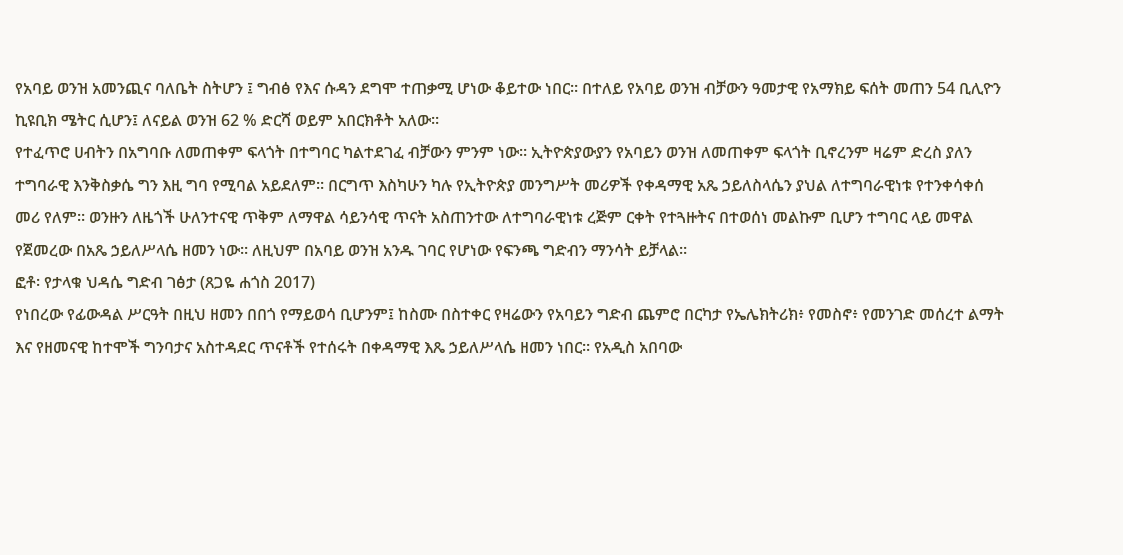የአባይ ወንዝ አመንጪና ባለቤት ስትሆን ፤ ግብፅ የእና ሱዳን ደግሞ ተጠቃሚ ሆነው ቆይተው ነበር። በተለይ የአባይ ወንዝ ብቻውን ዓመታዊ የአማክይ ፍሰት መጠን 54 ቢሊዮን ኪዩቢክ ሜትር ሲሆን፤ ለናይል ወንዝ 62 % ድርሻ ወይም አበርክቶት አለው።
የተፈጥሮ ሀብትን በአግባቡ ለመጠቀም ፍላጎት በተግባር ካልተደገፈ ብቻውን ምንም ነው። ኢትዮጵያውያን የአባይን ወንዝ ለመጠቀም ፍላጎት ቢኖረንም ዛሬም ድረስ ያለን ተግባራዊ እንቅስቃሴ ግን እዚ ግባ የሚባል አይደለም። በርግጥ እስካሁን ካሉ የኢትዮጵያ መንግሥት መሪዎች የቀዳማዊ አጼ ኃይለስላሴን ያህል ለተግባራዊነቱ የተንቀሳቀሰ መሪ የለም። ወንዙን ለዜጎች ሁለንተናዊ ጥቅም ለማዋል ሳይንሳዊ ጥናት አስጠንተው ለተግባራዊነቱ ረጅም ርቀት የተጓዙትና በተወሰነ መልኩም ቢሆን ተግባር ላይ መዋል የጀመረው በአጼ ኃይለሥላሴ ዘመን ነው። ለዚህም በአባይ ወንዝ አንዱ ገባር የሆነው የፍንጫ ግድብን ማንሳት ይቻላል።
ፎቶ፡ የታላቁ ህዳሴ ግድብ ገፅታ (ጸጋዬ ሐጎስ 2017)
የነበረው የፊውዳል ሥርዓት በዚህ ዘመን በበጎ የማይወሳ ቢሆንም፤ ከስሙ በስተቀር የዛሬውን የአባይን ግድብ ጨምሮ በርካታ የኤሌክትሪክ፥ የመስኖ፥ የመንገድ መሰረተ ልማት እና የዘመናዊ ከተሞች ግንባታና አስተዳደር ጥናቶች የተሰሩት በቀዳማዊ እጼ ኃይለሥላሴ ዘመን ነበር። የአዲስ አበባው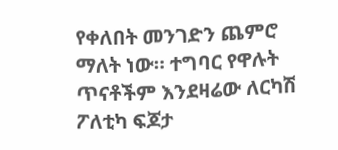የቀለበት መንገድን ጨምሮ ማለት ነው። ተግባር የዋሉት ጥናቶችም እንደዛሬው ለርካሽ ፖለቲካ ፍጆታ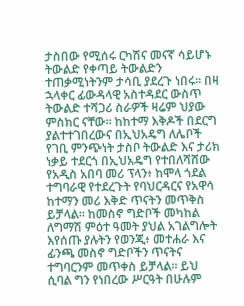ታስበው የሚሰሩ ርካሽና መናኛ ሳይሆኑ ትውልድ የቀጣይ ትውልድን ተጠቃሚነትንም ታሳቢ ያደረጉ ነበሩ። በዛ ኋላቀር ፊውዳላዊ አስተዳደር ውስጥ ትውልድ ተሻጋሪ ስራዎች ዛሬም ህያው ምስክር ናቸው። ከከተማ እቅዶች በደርግ ያልተተገበረውና በኢህአዴግ ለሌቦች የገቢ ምንጭነት ታስቦ ትውልድ እና ታሪክ ነቃይ ተደርጎ በኢህአዴግ የተበለሻሸው የአዲስ አበባ መሪ ፕላን፥ ከሞላ ጎደል ተግባራዊ የተደረጉት የባህርዳርና የአዋሳ ከተማን መሪ እቅድ ጥናትን መጥቅስ ይቻላል። ከመስኖ ግድቦች መካከል ለግማሽ ምዕተ ዓመት ያህል አገልግሎት እየሰጡ ያሉትን የወንጂ፥ መተሐራ እና ፊንጫ መስኖ ግድቦችን ጥናትና ተግባርንም መጥቀስ ይቻላል። ይህ ሲባል ግን የነበረው ሥርዓት በሁሉም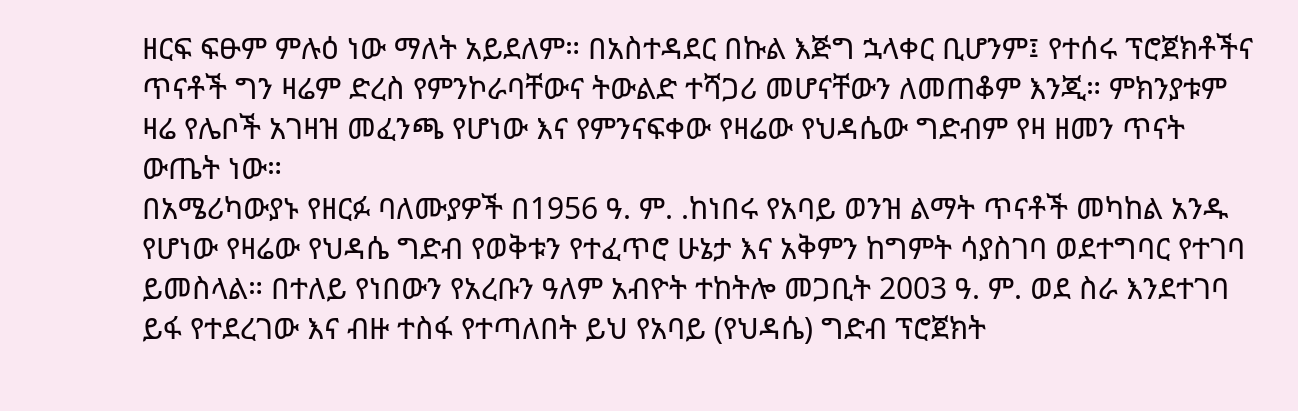ዘርፍ ፍፁም ምሉዕ ነው ማለት አይደለም። በአስተዳደር በኩል እጅግ ኋላቀር ቢሆንም፤ የተሰሩ ፕሮጀክቶችና ጥናቶች ግን ዛሬም ድረስ የምንኮራባቸውና ትውልድ ተሻጋሪ መሆናቸውን ለመጠቆም እንጂ። ምክንያቱም ዛሬ የሌቦች አገዛዝ መፈንጫ የሆነው እና የምንናፍቀው የዛሬው የህዳሴው ግድብም የዛ ዘመን ጥናት ውጤት ነው።
በአሜሪካውያኑ የዘርፉ ባለሙያዎች በ1956 ዓ. ም. .ከነበሩ የአባይ ወንዝ ልማት ጥናቶች መካከል አንዱ የሆነው የዛሬው የህዳሴ ግድብ የወቅቱን የተፈጥሮ ሁኔታ እና አቅምን ከግምት ሳያስገባ ወደተግባር የተገባ ይመስላል። በተለይ የነበውን የአረቡን ዓለም አብዮት ተከትሎ መጋቢት 2003 ዓ. ም. ወደ ስራ እንደተገባ ይፋ የተደረገው እና ብዙ ተስፋ የተጣለበት ይህ የአባይ (የህዳሴ) ግድብ ፕሮጀክት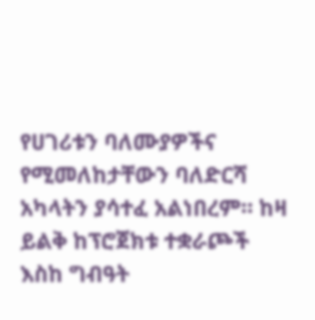የሀገሪቱን ባለሙያዎችና የሚመለከታቸውን ባለድርሻ አካላትን ያሳተፈ አልነበረም። ከዛ ይልቅ ከፕሮጀክቱ ተቋራጮች እስከ ግብዓት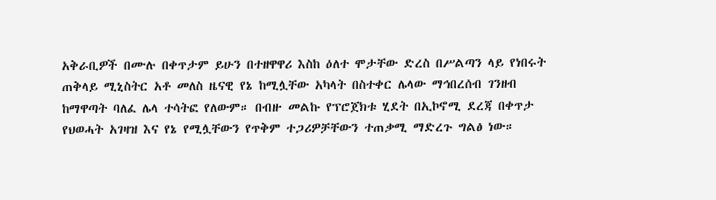አቅራቢዎች በሙሉ በቀጥታም ይሁን በተዘዋዋሪ እስከ ዕለተ ሞታቸው ድረስ በሥልጣን ላይ የነበሩት ጠቅላይ ሚኒስትር አቶ መለስ ዜናዊ የኔ ከሚሏቸው አካላት በስተቀር ሌላው ማኅበረሰብ ገንዘብ ከማዋጣት ባለፈ ሌላ ተሳትፎ የለውም። በብዙ መልኩ የፕሮጀክቱ ሂደት በኢኮኖሚ ደረጃ በቀጥታ የህወሓት አገዛዝ እና የኔ የሚሏቸውን የጥቅም ተጋሪዎቻቸውን ተጠቃሚ ማድረጉ ግልፅ ነው።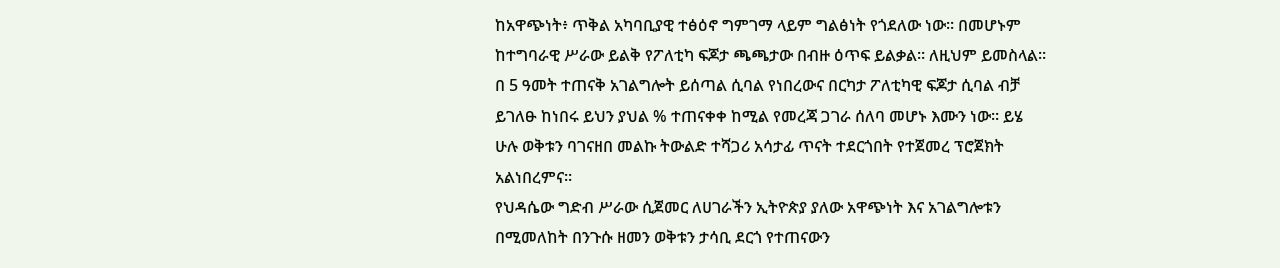ከአዋጭነት፥ ጥቅል አካባቢያዊ ተፅዕኖ ግምገማ ላይም ግልፅነት የጎደለው ነው። በመሆኑም ከተግባራዊ ሥራው ይልቅ የፖለቲካ ፍጆታ ጫጫታው በብዙ ዕጥፍ ይልቃል። ለዚህም ይመስላል። በ 5 ዓመት ተጠናቅ አገልግሎት ይሰጣል ሲባል የነበረውና በርካታ ፖለቲካዊ ፍጆታ ሲባል ብቻ ይገለፁ ከነበሩ ይህን ያህል % ተጠናቀቀ ከሚል የመረጃ ጋገራ ሰለባ መሆኑ እሙን ነው። ይሄ ሁሉ ወቅቱን ባገናዘበ መልኩ ትውልድ ተሻጋሪ አሳታፊ ጥናት ተደርጎበት የተጀመረ ፕሮጀክት አልነበረምና።
የህዳሴው ግድብ ሥራው ሲጀመር ለሀገራችን ኢትዮጵያ ያለው አዋጭነት እና አገልግሎቱን በሚመለከት በንጉሱ ዘመን ወቅቱን ታሳቢ ደርጎ የተጠናውን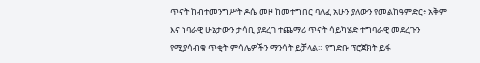ጥናት ከብተመንግሥት ዶሴ መዞ ከመተግበር ባለፈ አሁን ያለውን የመልከዓምድር፥ አቅም እና ነባራዊ ሁኔታውን ታሳቢ ያደረገ ተጨማሪ ጥናት ሳይካሄድ ተግባራዊ መደረጉን የሚያሳብቁ ጥቂት ምሳሌዎችን ማንሳት ይቻላል። የግድቡ ፕሮጀክት ይፋ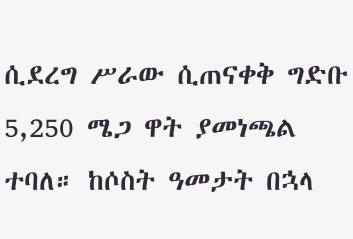ሲደረግ ሥራው ሲጠናቀቅ ግድቡ 5,250 ሜጋ ዋት ያመነጫል ተባለ። ከሶስት ዓመታት በኋላ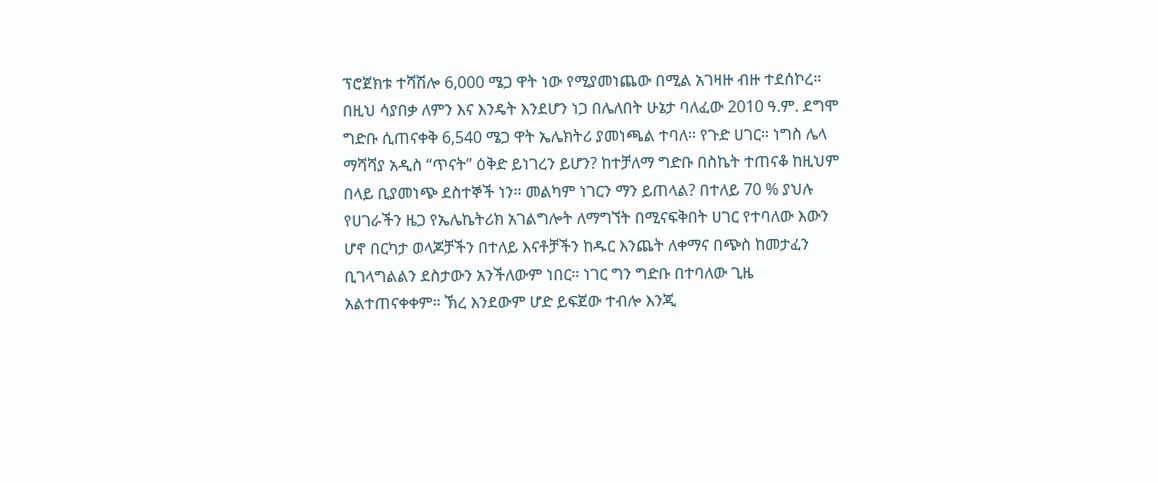ፕሮጀክቱ ተሻሽሎ 6,000 ሜጋ ዋት ነው የሚያመነጨው በሚል አገዛዙ ብዙ ተደሰኮረ። በዚህ ሳያበቃ ለምን እና እንዴት እንደሆን ነጋ በሌለበት ሁኔታ ባለፈው 2010 ዓ.ም. ደግሞ ግድቡ ሲጠናቀቅ 6,540 ሜጋ ዋት ኤሌክትሪ ያመነጫል ተባለ። የጉድ ሀገር። ነግስ ሌላ ማሻሻያ አዲስ “ጥናት” ዕቅድ ይነገረን ይሆን? ከተቻለማ ግድቡ በስኬት ተጠናቆ ከዚህም በላይ ቢያመነጭ ደስተኞች ነን። መልካም ነገርን ማን ይጠላል? በተለይ 70 % ያህሉ የሀገራችን ዜጋ የኤሌኬትሪክ አገልግሎት ለማግኘት በሚናፍቅበት ሀገር የተባለው እውን ሆኖ በርካታ ወላጆቻችን በተለይ እናቶቻችን ከዱር እንጨት ለቀማና በጭስ ከመታፈን ቢገላግልልን ደስታውን አንችለውም ነበር። ነገር ግን ግድቡ በተባለው ጊዜ አልተጠናቀቀም። ኽረ እንደውም ሆድ ይፍጀው ተብሎ እንጂ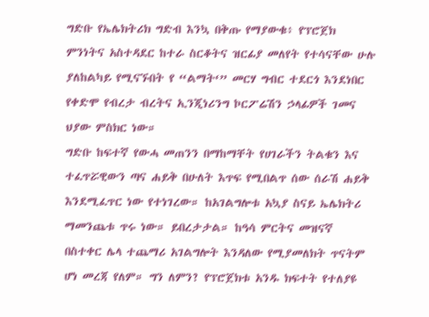ግድቡ የኤሌክትሪክ ግድብ እንኳ በቅጡ የማያውቁ፥ የፕሮጀክ ምንነትና አስተዳደር ከተራ ስርቆትና ዝርፊያ መለየት የተሳናቸው ሁሉ ያለከልካይ የሚናኙበት የ “ልማት‘” መርሃ ግብር ተደርጎ እንደነበር የቀድሞ የብረታ ብረትና ኢንጂነሪንግ ኮርፖሬሽን ኃላፊዎች ገመና ህያው ምስክር ነው።
ግድቡ ከፍተኛ የውሓ መጠንን በማከማቸት የሀገራችን ትልቁን እና ተፈጥሯዊውን ጣና ሐይቅ በሁለት እጥፍ የሚበልጥ ሰው ሰራሽ ሐይቅ እንደሚፈጥር ነው የተነገረው። ከአገልግሎቱ አኳያ ስናይ ኤሌክትሪ ማመንጨቱ ጥሩ ነው። ይበረታታል። ከዓሳ ምርትና መዝናኛ በስተቀር ሌላ ተጨማሪ አገልግሎት እንዳለው የሚያመለክት ጥናትም ሆነ መረጃ የለም። ግን ለምን? የፕሮጀክቱ አንዱ ክፍተት የተለያዩ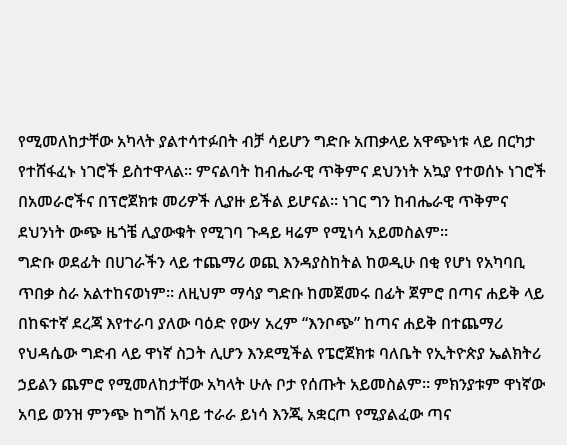የሚመለከታቸው አካላት ያልተሳተፉበት ብቻ ሳይሆን ግድቡ አጠቃላይ አዋጭነቱ ላይ በርካታ የተሸፋፈኑ ነገሮች ይስተዋላል። ምናልባት ከብሔራዊ ጥቅምና ደህንነት አኳያ የተወሰኑ ነገሮች በአመራሮችና በፕሮጀክቱ መሪዎች ሊያዙ ይችል ይሆናል። ነገር ግን ከብሔራዊ ጥቅምና ደህንነት ውጭ ዜጎቼ ሊያውቁት የሚገባ ጉዳይ ዛሬም የሚነሳ አይመስልም።
ግድቡ ወደፊት በሀገራችን ላይ ተጨማሪ ወጪ እንዳያስከትል ከወዲሁ በቂ የሆነ የአካባቢ ጥበቃ ስራ አልተከናወነም። ለዚህም ማሳያ ግድቡ ከመጀመሩ በፊት ጀምሮ በጣና ሐይቅ ላይ በከፍተኛ ደረጃ እየተራባ ያለው ባዕድ የውሃ አረም “እንቦጭ” ከጣና ሐይቅ በተጨማሪ የህዳሴው ግድብ ላይ ዋነኛ ስጋት ሊሆን እንደሚችል የፔሮጀክቱ ባለቤት የኢትዮጵያ ኤልክትሪ ኃይልን ጨምሮ የሚመለከታቸው አካላት ሁሉ ቦታ የሰጡት አይመስልም። ምክንያቱም ዋነኛው አባይ ወንዝ ምንጭ ከግሽ አባይ ተራራ ይነሳ እንጂ አቋርጦ የሚያልፈው ጣና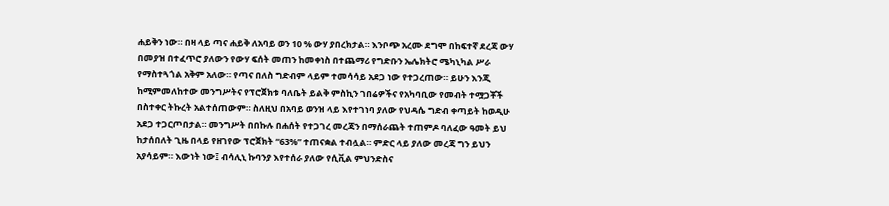ሐይቅን ነው። በዛ ላይ ጣና ሐይቅ ለአባይ ወን 10 % ውሃ ያበረክታል። እንቦጭ አረሙ ደግሞ በከፍተኛ ደረጃ ውሃ በመያዝ በተፈጥሮ ያለውን የውሃ ፍሰት መጠን ከመቀነስ በተጨማሪ የግድቡን ኤሌክትሮ ሜካኒካል ሥራ የማስተጓጎል አቅም አለው። የጣና በለስ ግድብም ላይም ተመሳሳይ አደጋ ነው የተጋረጠው። ይሁን እንጂ ከሚምመለከተው መንግሥትና የፕሮጀክቱ ባለቤት ይልቅ ምስኪን ገበሬዎችና የአካባቢው የመብት ተሟጋቾች በስተቀር ትኩረት አልተሰጠውም። ስለዚህ በአባይ ወንዝ ላይ እየተገነባ ያለው የህዳሴ ግድብ ቀጣይት ከወዲሁ አደጋ ተጋርጦበታል። መንግሥት በበኩሉ በሐሰት የተጋገረ መረጃን በማሰራጨት ተጠምዶ ባለፈው ዓመት ይህ ከታሰበለት ጊዜ በላይ የዘገየው ፕሮጀክት “63%” ተጠናቋል ተብሏል። ምድር ላይ ያለው መረጃ ግን ይህን አያሳይም። እውነት ነው፤ ብሳሊኒ ኩባንያ እየተሰራ ያለው የሲቪል ምህንድስና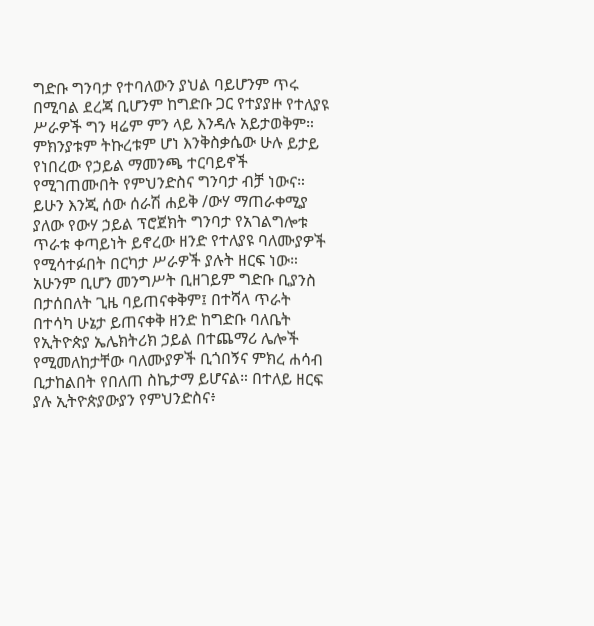ግድቡ ግንባታ የተባለውን ያህል ባይሆንም ጥሩ በሚባል ደረጃ ቢሆንም ከግድቡ ጋር የተያያዙ የተለያዩ ሥራዎች ግን ዛሬም ምን ላይ እንዳሉ አይታወቅም። ምክንያቱም ትኩረቱም ሆነ እንቅስቃሴው ሁሉ ይታይ የነበረው የኃይል ማመንጫ ተርባይኖች የሚገጠሙበት የምህንድስና ግንባታ ብቻ ነውና። ይሁን እንጂ ሰው ሰራሽ ሐይቅ /ውሃ ማጠራቀሚያ ያለው የውሃ ኃይል ፕሮጀክት ግንባታ የአገልግሎቱ ጥራቱ ቀጣይነት ይኖረው ዘንድ የተለያዩ ባለሙያዎች የሚሳተፉበት በርካታ ሥራዎች ያሉት ዘርፍ ነው።
አሁንም ቢሆን መንግሥት ቢዘገይም ግድቡ ቢያንስ በታሰበለት ጊዜ ባይጠናቀቅም፤ በተሻላ ጥራት በተሳካ ሁኔታ ይጠናቀቅ ዘንድ ከግድቡ ባለቤት የኢትዮጵያ ኤሌክትሪክ ኃይል በተጨማሪ ሌሎች የሚመለከታቸው ባለሙያዎች ቢጎበኝና ምክረ ሐሳብ ቢታከልበት የበለጠ ስኬታማ ይሆናል። በተለይ ዘርፍ ያሉ ኢትዮጵያውያን የምህንድስና፥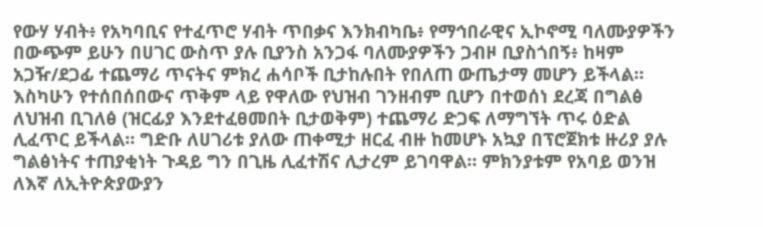የውሃ ሃብት፥ የአካባቢና የተፈጥሮ ሃብት ጥበቃና እንክብካቤ፥ የማኅበራዊና ኢኮኖሚ ባለሙያዎችን በውጭም ይሁን በሀገር ውስጥ ያሉ ቢያንስ አንጋፋ ባለሙያዎችን ጋብዞ ቢያስጎበኝ፥ ከዛም አጋዥ/ደጋፊ ተጨማሪ ጥናትና ምክረ ሐሳቦች ቢታከሉበት የበለጠ ውጤታማ መሆን ይችላል። እስካሁን የተሰበሰበውና ጥቅም ላይ የዋለው የህዝብ ገንዘብም ቢሆን በተወሰነ ደረጃ በግልፅ ለህዝብ ቢገለፅ (ዝርፊያ እንደተፈፀመበት ቢታወቅም) ተጨማሪ ድጋፍ ለማግኘት ጥሩ ዕድል ሊፈጥር ይችላል። ግድቡ ለሀገሪቱ ያለው ጠቀሚታ ዘርፈ ብዙ ከመሆኑ አኳያ በፕሮጀክቱ ዙሪያ ያሉ ግልፅነትና ተጠያቂነት ጉዳይ ግን በጊዜ ሊፈተሽና ሊታረም ይገባዋል። ምክንያቱም የአባይ ወንዝ ለእኛ ለኢትዮጵያውያን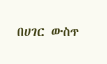በሀገር ውስጥ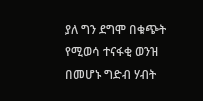ያለ ግን ደግሞ በቁጭት የሚወሳ ተናፋቂ ወንዝ በመሆኑ ግድብ ሃብት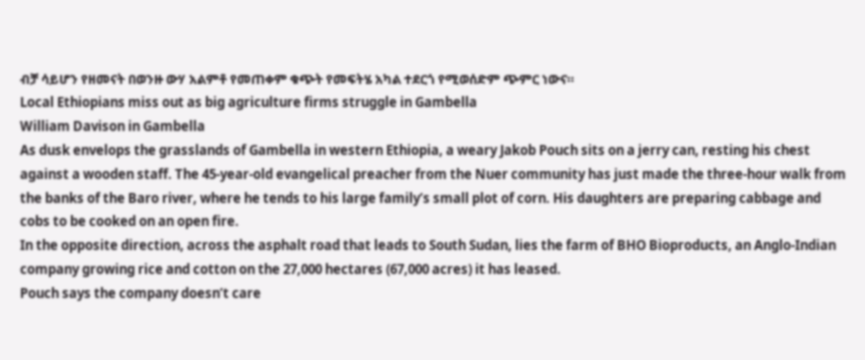ብቻ ሳይሆን የዘመናት በወንዙ ውሃ አልምቶ የመጠቀም ቁጭት የመፍትሄ አካል ተደርጎ የሚወሰድም ጭምር ነውና።
Local Ethiopians miss out as big agriculture firms struggle in Gambella
William Davison in Gambella
As dusk envelops the grasslands of Gambella in western Ethiopia, a weary Jakob Pouch sits on a jerry can, resting his chest against a wooden staff. The 45-year-old evangelical preacher from the Nuer community has just made the three-hour walk from the banks of the Baro river, where he tends to his large family’s small plot of corn. His daughters are preparing cabbage and cobs to be cooked on an open fire.
In the opposite direction, across the asphalt road that leads to South Sudan, lies the farm of BHO Bioproducts, an Anglo-Indian company growing rice and cotton on the 27,000 hectares (67,000 acres) it has leased.
Pouch says the company doesn’t care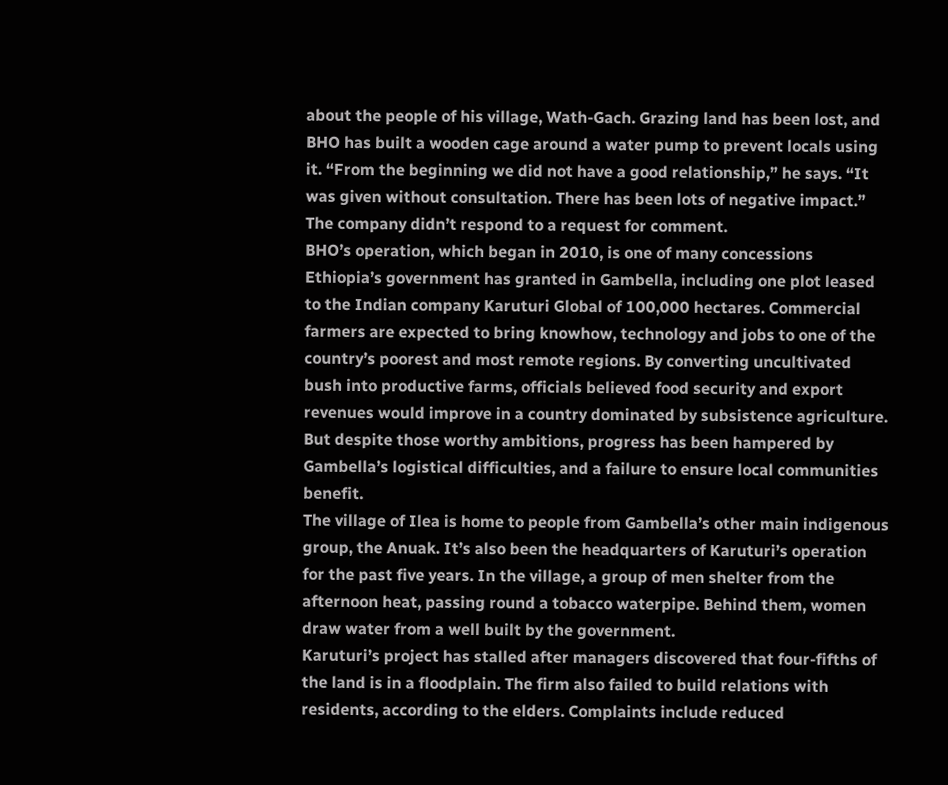about the people of his village, Wath-Gach. Grazing land has been lost, and BHO has built a wooden cage around a water pump to prevent locals using it. “From the beginning we did not have a good relationship,” he says. “It was given without consultation. There has been lots of negative impact.” The company didn’t respond to a request for comment.
BHO’s operation, which began in 2010, is one of many concessions Ethiopia’s government has granted in Gambella, including one plot leased to the Indian company Karuturi Global of 100,000 hectares. Commercial farmers are expected to bring knowhow, technology and jobs to one of the country’s poorest and most remote regions. By converting uncultivated bush into productive farms, officials believed food security and export revenues would improve in a country dominated by subsistence agriculture.
But despite those worthy ambitions, progress has been hampered by Gambella’s logistical difficulties, and a failure to ensure local communities benefit.
The village of Ilea is home to people from Gambella’s other main indigenous group, the Anuak. It’s also been the headquarters of Karuturi’s operation for the past five years. In the village, a group of men shelter from the afternoon heat, passing round a tobacco waterpipe. Behind them, women draw water from a well built by the government.
Karuturi’s project has stalled after managers discovered that four-fifths of the land is in a floodplain. The firm also failed to build relations with residents, according to the elders. Complaints include reduced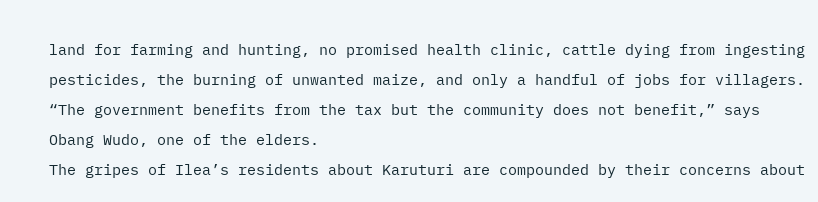land for farming and hunting, no promised health clinic, cattle dying from ingesting pesticides, the burning of unwanted maize, and only a handful of jobs for villagers. “The government benefits from the tax but the community does not benefit,” says Obang Wudo, one of the elders.
The gripes of Ilea’s residents about Karuturi are compounded by their concerns about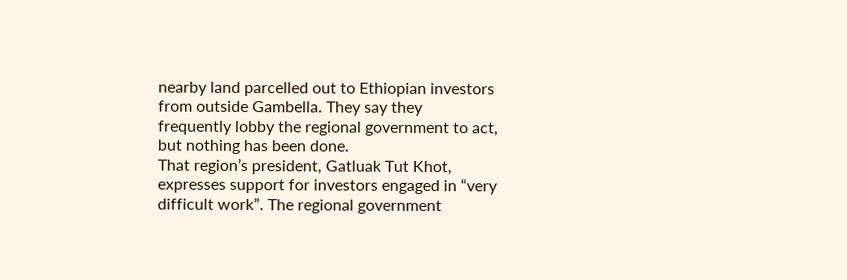nearby land parcelled out to Ethiopian investors from outside Gambella. They say they frequently lobby the regional government to act, but nothing has been done.
That region’s president, Gatluak Tut Khot, expresses support for investors engaged in “very difficult work”. The regional government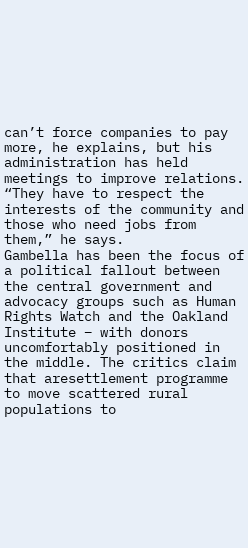can’t force companies to pay more, he explains, but his administration has held meetings to improve relations. “They have to respect the interests of the community and those who need jobs from them,” he says.
Gambella has been the focus of a political fallout between the central government and advocacy groups such as Human Rights Watch and the Oakland Institute – with donors uncomfortably positioned in the middle. The critics claim that aresettlement programme to move scattered rural populations to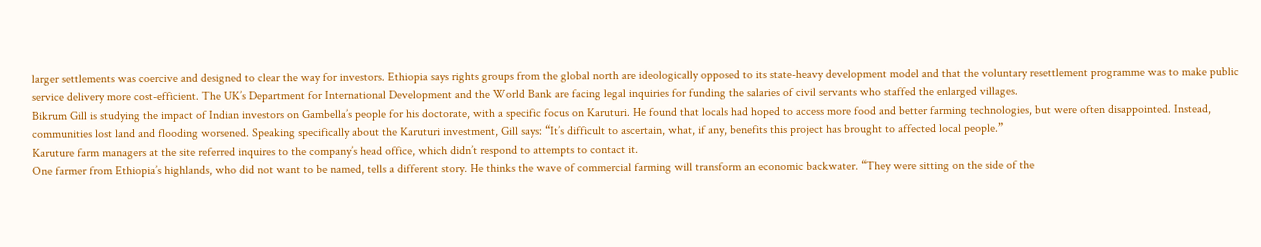larger settlements was coercive and designed to clear the way for investors. Ethiopia says rights groups from the global north are ideologically opposed to its state-heavy development model and that the voluntary resettlement programme was to make public service delivery more cost-efficient. The UK’s Department for International Development and the World Bank are facing legal inquiries for funding the salaries of civil servants who staffed the enlarged villages.
Bikrum Gill is studying the impact of Indian investors on Gambella’s people for his doctorate, with a specific focus on Karuturi. He found that locals had hoped to access more food and better farming technologies, but were often disappointed. Instead, communities lost land and flooding worsened. Speaking specifically about the Karuturi investment, Gill says: “It’s difficult to ascertain, what, if any, benefits this project has brought to affected local people.”
Karuture farm managers at the site referred inquires to the company’s head office, which didn’t respond to attempts to contact it.
One farmer from Ethiopia’s highlands, who did not want to be named, tells a different story. He thinks the wave of commercial farming will transform an economic backwater. “They were sitting on the side of the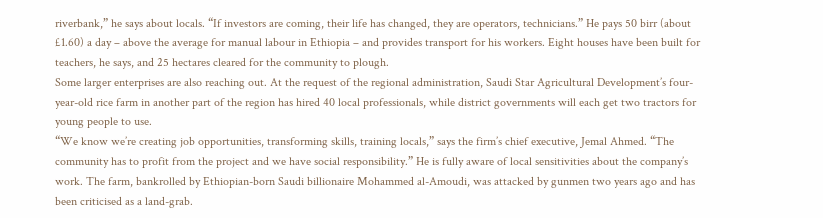riverbank,” he says about locals. “If investors are coming, their life has changed, they are operators, technicians.” He pays 50 birr (about £1.60) a day – above the average for manual labour in Ethiopia – and provides transport for his workers. Eight houses have been built for teachers, he says, and 25 hectares cleared for the community to plough.
Some larger enterprises are also reaching out. At the request of the regional administration, Saudi Star Agricultural Development’s four-year-old rice farm in another part of the region has hired 40 local professionals, while district governments will each get two tractors for young people to use.
“We know we’re creating job opportunities, transforming skills, training locals,” says the firm’s chief executive, Jemal Ahmed. “The community has to profit from the project and we have social responsibility.” He is fully aware of local sensitivities about the company’s work. The farm, bankrolled by Ethiopian-born Saudi billionaire Mohammed al-Amoudi, was attacked by gunmen two years ago and has been criticised as a land-grab.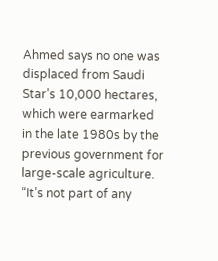Ahmed says no one was displaced from Saudi Star’s 10,000 hectares, which were earmarked in the late 1980s by the previous government for large-scale agriculture. “It’s not part of any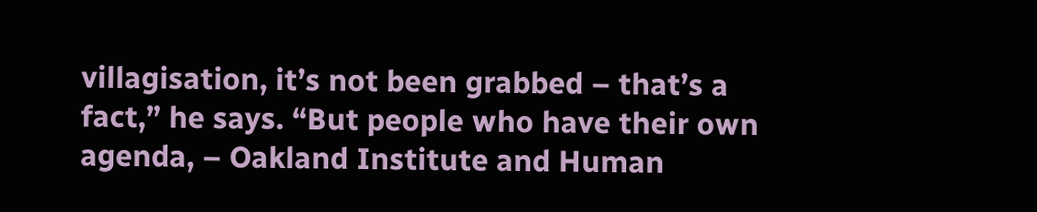villagisation, it’s not been grabbed – that’s a fact,” he says. “But people who have their own agenda, – Oakland Institute and Human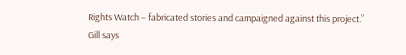Rights Watch – fabricated stories and campaigned against this project.”
Gill says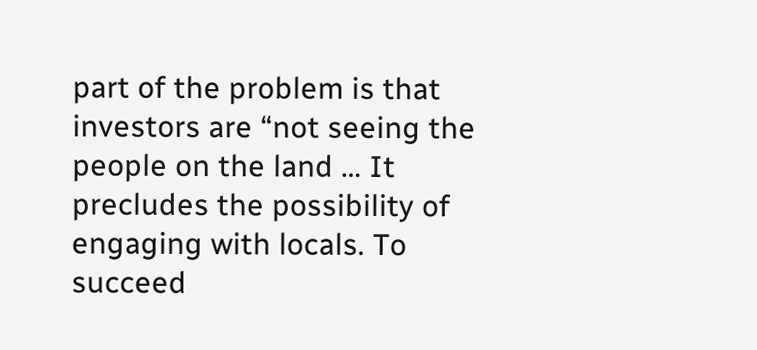part of the problem is that investors are “not seeing the people on the land … It precludes the possibility of engaging with locals. To succeed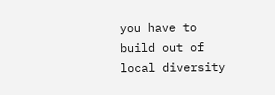you have to build out of local diversity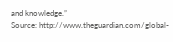and knowledge.”
Source: http://www.theguardian.com/global-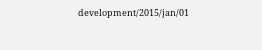development/2015/jan/01